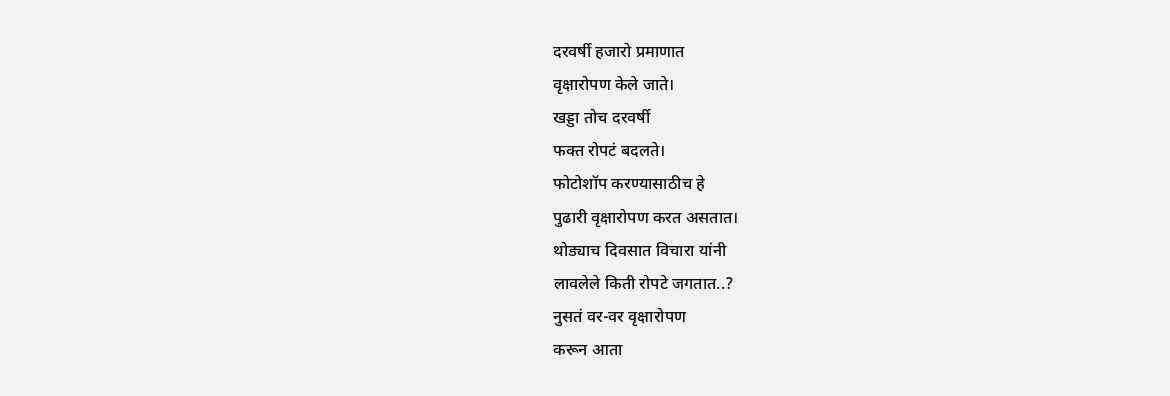दरवर्षी हजारो प्रमाणात
वृक्षारोपण केले जाते।
खड्डा तोच दरवर्षी
फक्त रोपटं बदलते।
फोटोशॉप करण्यासाठीच हे
पुढारी वृक्षारोपण करत असतात।
थोड्याच दिवसात विचारा यांनी
लावलेले किती रोपटे जगतात..?
नुसतं वर-वर वृक्षारोपण
करून आता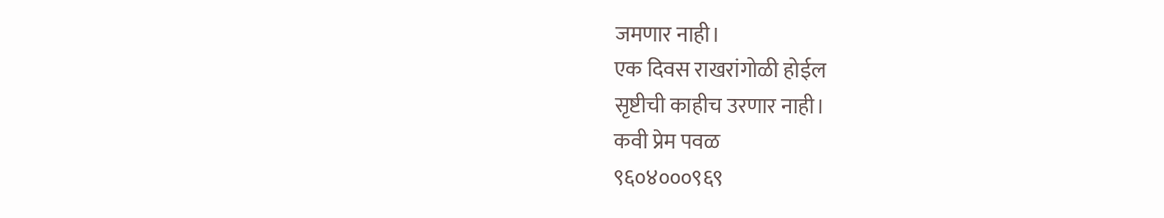जमणार नाही।
एक दिवस राखरांगोळी होईल
सृष्टीची काहीच उरणार नाही।
कवी प्रेम पवळ
९६०४०००९६९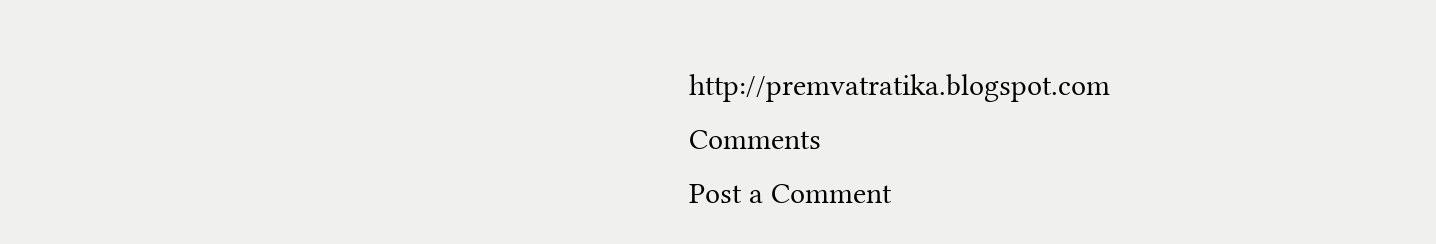http://premvatratika.blogspot.com
Comments
Post a Comment